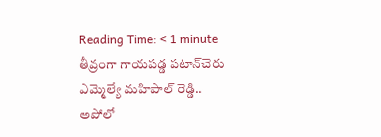Reading Time: < 1 minute
తీవ్రంగా గాయపడ్డ పటాన్‌చెరు ఎమ్మెల్యే మహిపాల్ రెడ్డి..  అపోలో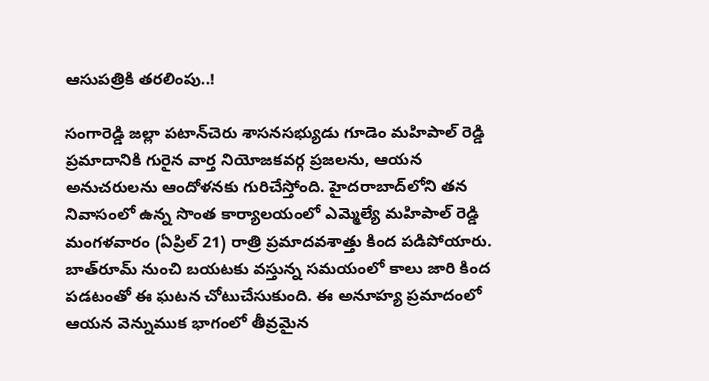ఆసుపత్రికి తరలింపు..!

సంగారెడ్డి జల్లా పటాన్‌చెరు శాసనసభ్యుడు గూడెం మహిపాల్ రెడ్డి ప్రమాదానికి గురైన వార్త నియోజకవర్గ ప్రజలను, ఆయన అనుచరులను ఆందోళనకు గురిచేస్తోంది. హైదరాబాద్‌లోని తన నివాసంలో ఉన్న సొంత కార్యాలయంలో ఎమ్మెల్యే మహిపాల్ రెడ్డి మంగళవారం (ఏప్రిల్ 21) రాత్రి ప్రమాదవశాత్తు కింద పడిపోయారు. బాత్‌రూమ్ నుంచి బయటకు వస్తున్న సమయంలో కాలు జారి కింద పడటంతో ఈ ఘటన చోటుచేసుకుంది. ఈ అనూహ్య ప్రమాదంలో ఆయన వెన్నుముక భాగంలో తీవ్రమైన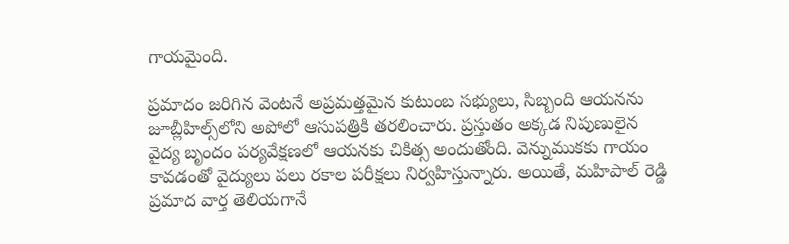గాయమైంది.

ప్రమాదం జరిగిన వెంటనే అప్రమత్తమైన కుటుంబ సభ్యులు, సిబ్బంది ఆయనను జూబ్లీహిల్స్‌లోని అపోలో ఆసుపత్రికి తరలించారు. ప్రస్తుతం అక్కడ నిపుణులైన వైద్య బృందం పర్యవేక్షణలో ఆయనకు చికిత్స అందుతోంది. వెన్నుముకకు గాయం కావడంతో వైద్యులు పలు రకాల పరీక్షలు నిర్వహిస్తున్నారు. అయితే, మహిపాల్ రెడ్డి ప్రమాద వార్త తెలియగానే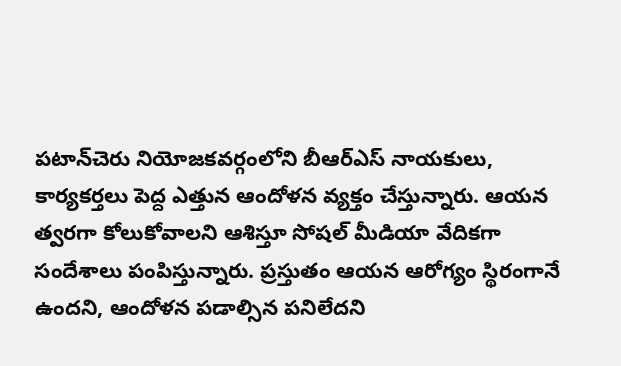పటాన్‌చెరు నియోజకవర్గంలోని బీఆర్ఎస్ నాయకులు, కార్యకర్తలు పెద్ద ఎత్తున ఆందోళన వ్యక్తం చేస్తున్నారు. ఆయన త్వరగా కోలుకోవాలని ఆశిస్తూ సోషల్ మీడియా వేదికగా సందేశాలు పంపిస్తున్నారు. ప్రస్తుతం ఆయన ఆరోగ్యం స్థిరంగానే ఉందని, ఆందోళన పడాల్సిన పనిలేదని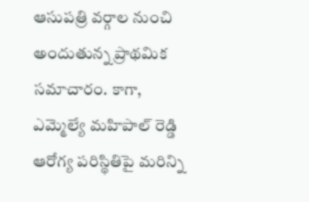ఆసుపత్రి వర్గాల నుంచి అందుతున్న ప్రాథమిక సమాచారం. కాగా, ఎమ్మెల్యే మహిపాల్ రెడ్డి ఆరోగ్య పరిస్థితిపై మరిన్ని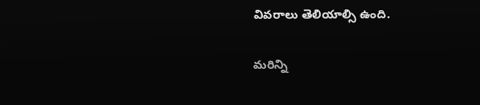వివరాలు తెలియాల్సి ఉంది.

మరిన్ని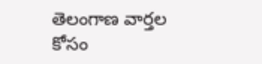తెలంగాణ వార్తల కోసం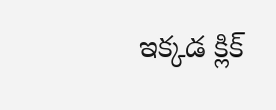ఇక్కడ క్లిక్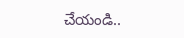చేయండి..